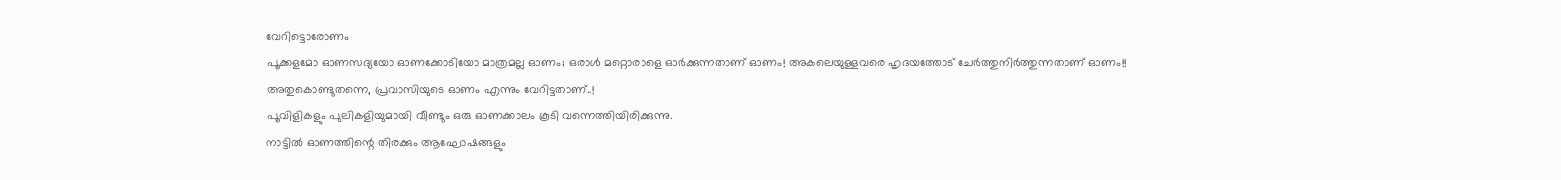വേറിട്ടൊരോണം
പൂക്കളമോ ഓണസദ്യയോ ഓണക്കോടിയോ മാത്രമല്ല ഓണം; ഒരാൾ മറ്റൊരാളെ ഓർക്കുന്നതാണ് ഓണം! അകലെയുള്ളവരെ ഹൃദയത്തോട് ചേർത്തുനിർത്തുന്നതാണ് ഓണം!! അതുകൊണ്ടുതന്നെ, പ്രവാസിയുടെ ഓണം എന്നും വേറിട്ടതാണ്..!
പൂവിളികളും പുലികളിയുമായി വീണ്ടും ഒരു ഓണക്കാലം കൂടി വന്നെത്തിയിരിക്കുന്നു.
നാട്ടിൽ ഓണത്തിന്റെ തിരക്കും ആഘോഷങ്ങളും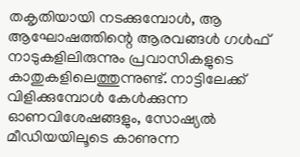തകൃതിയായി നടക്കുമ്പോൾ, ആ ആഘോഷത്തിന്റെ ആരവങ്ങൾ ഗൾഫ് നാടുകളിലിരുന്നും പ്രവാസികളുടെ കാതുകളിലെത്തുന്നുണ്ട്. നാട്ടിലേക്ക് വിളിക്കുമ്പോൾ കേൾക്കുന്ന ഓണവിശേഷങ്ങളും, സോഷ്യൽ മീഡിയയിലൂടെ കാണുന്ന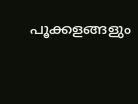പൂക്കളങ്ങളും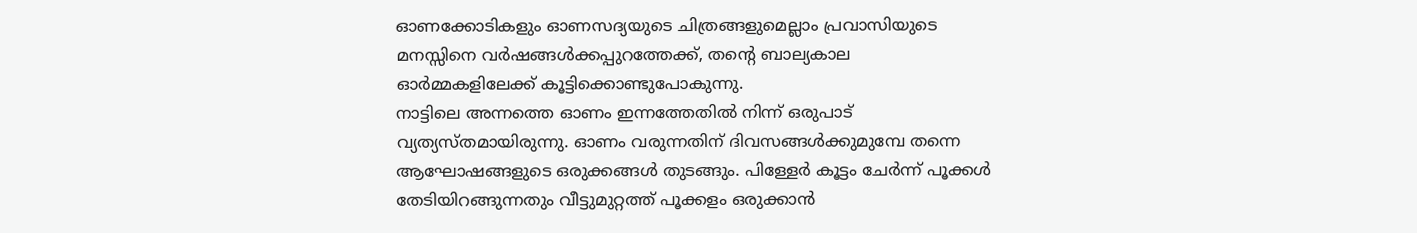ഓണക്കോടികളും ഓണസദ്യയുടെ ചിത്രങ്ങളുമെല്ലാം പ്രവാസിയുടെ മനസ്സിനെ വർഷങ്ങൾക്കപ്പുറത്തേക്ക്, തന്റെ ബാല്യകാല ഓർമ്മകളിലേക്ക് കൂട്ടിക്കൊണ്ടുപോകുന്നു.
നാട്ടിലെ അന്നത്തെ ഓണം ഇന്നത്തേതിൽ നിന്ന് ഒരുപാട് വ്യത്യസ്തമായിരുന്നു. ഓണം വരുന്നതിന് ദിവസങ്ങൾക്കുമുമ്പേ തന്നെ ആഘോഷങ്ങളുടെ ഒരുക്കങ്ങൾ തുടങ്ങും. പിള്ളേർ കൂട്ടം ചേർന്ന് പൂക്കൾ തേടിയിറങ്ങുന്നതും വീട്ടുമുറ്റത്ത് പൂക്കളം ഒരുക്കാൻ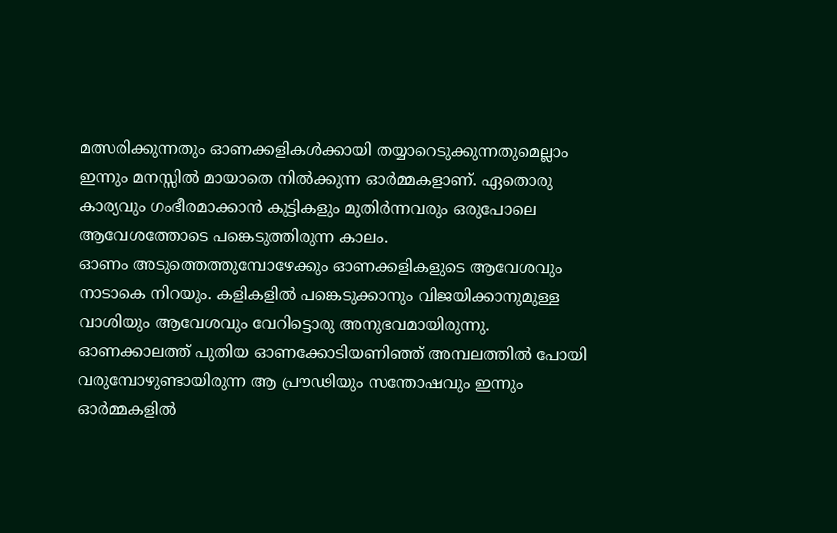മത്സരിക്കുന്നതും ഓണക്കളികൾക്കായി തയ്യാറെടുക്കുന്നതുമെല്ലാം ഇന്നും മനസ്സിൽ മായാതെ നിൽക്കുന്ന ഓർമ്മകളാണ്. ഏതൊരു കാര്യവും ഗംഭീരമാക്കാൻ കുട്ടികളും മുതിർന്നവരും ഒരുപോലെ ആവേശത്തോടെ പങ്കെടുത്തിരുന്ന കാലം.
ഓണം അടുത്തെത്തുമ്പോഴേക്കും ഓണക്കളികളുടെ ആവേശവും നാടാകെ നിറയും. കളികളിൽ പങ്കെടുക്കാനും വിജയിക്കാനുമുള്ള വാശിയും ആവേശവും വേറിട്ടൊരു അനുഭവമായിരുന്നു. ഓണക്കാലത്ത് പുതിയ ഓണക്കോടിയണിഞ്ഞ് അമ്പലത്തിൽ പോയി വരുമ്പോഴുണ്ടായിരുന്ന ആ പ്രൗഢിയും സന്തോഷവും ഇന്നും ഓർമ്മകളിൽ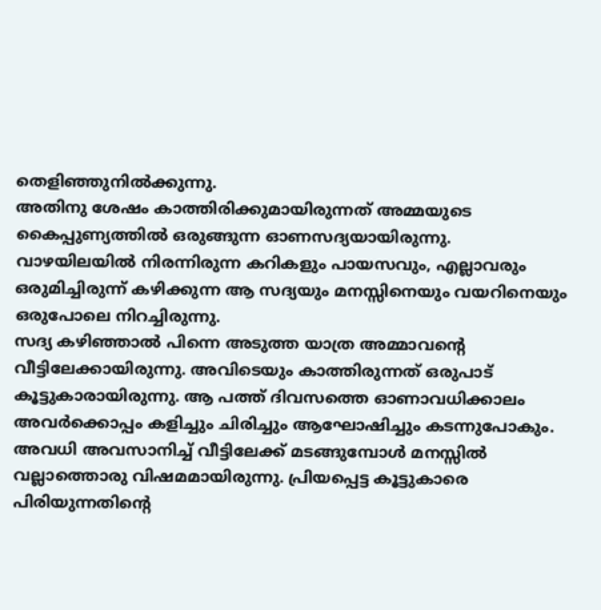തെളിഞ്ഞുനിൽക്കുന്നു.
അതിനു ശേഷം കാത്തിരിക്കുമായിരുന്നത് അമ്മയുടെ കൈപ്പുണ്യത്തിൽ ഒരുങ്ങുന്ന ഓണസദ്യയായിരുന്നു. വാഴയിലയിൽ നിരന്നിരുന്ന കറികളും പായസവും, എല്ലാവരും ഒരുമിച്ചിരുന്ന് കഴിക്കുന്ന ആ സദ്യയും മനസ്സിനെയും വയറിനെയും ഒരുപോലെ നിറച്ചിരുന്നു.
സദ്യ കഴിഞ്ഞാൽ പിന്നെ അടുത്ത യാത്ര അമ്മാവന്റെ വീട്ടിലേക്കായിരുന്നു. അവിടെയും കാത്തിരുന്നത് ഒരുപാട് കൂട്ടുകാരായിരുന്നു. ആ പത്ത് ദിവസത്തെ ഓണാവധിക്കാലം അവർക്കൊപ്പം കളിച്ചും ചിരിച്ചും ആഘോഷിച്ചും കടന്നുപോകും. അവധി അവസാനിച്ച് വീട്ടിലേക്ക് മടങ്ങുമ്പോൾ മനസ്സിൽ വല്ലാത്തൊരു വിഷമമായിരുന്നു. പ്രിയപ്പെട്ട കൂട്ടുകാരെ പിരിയുന്നതിന്റെ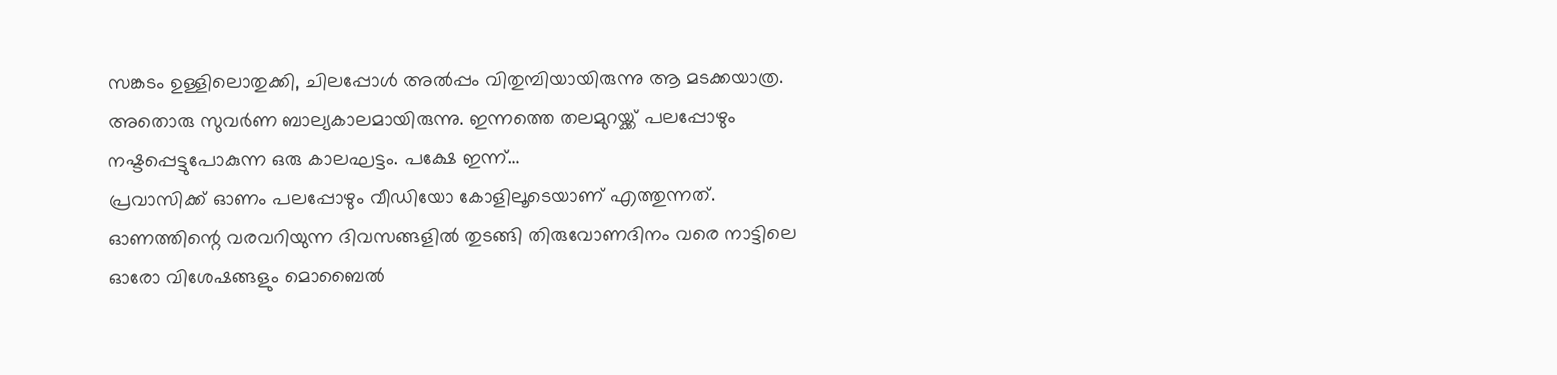സങ്കടം ഉള്ളിലൊതുക്കി, ചിലപ്പോൾ അൽപ്പം വിതുമ്പിയായിരുന്നു ആ മടക്കയാത്ര.
അതൊരു സുവർണ ബാല്യകാലമായിരുന്നു. ഇന്നത്തെ തലമുറയ്ക്ക് പലപ്പോഴും നഷ്ടപ്പെട്ടുപോകുന്ന ഒരു കാലഘട്ടം. പക്ഷേ ഇന്ന്…
പ്രവാസിക്ക് ഓണം പലപ്പോഴും വീഡിയോ കോളിലൂടെയാണ് എത്തുന്നത്. ഓണത്തിന്റെ വരവറിയുന്ന ദിവസങ്ങളിൽ തുടങ്ങി തിരുവോണദിനം വരെ നാട്ടിലെ ഓരോ വിശേഷങ്ങളും മൊബൈൽ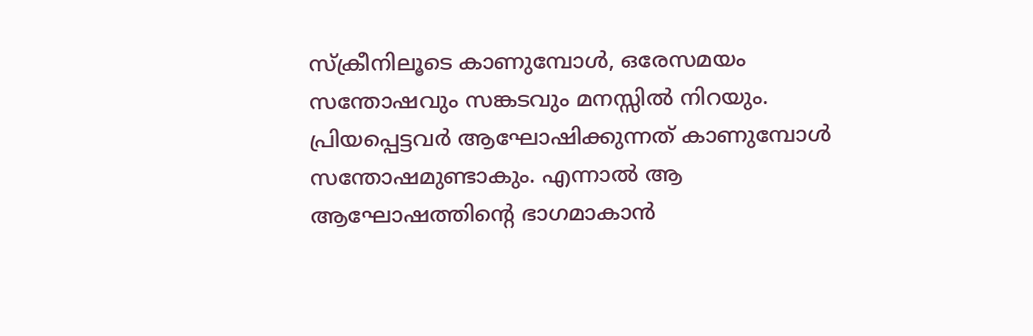സ്ക്രീനിലൂടെ കാണുമ്പോൾ, ഒരേസമയം സന്തോഷവും സങ്കടവും മനസ്സിൽ നിറയും. പ്രിയപ്പെട്ടവർ ആഘോഷിക്കുന്നത് കാണുമ്പോൾ സന്തോഷമുണ്ടാകും. എന്നാൽ ആ ആഘോഷത്തിന്റെ ഭാഗമാകാൻ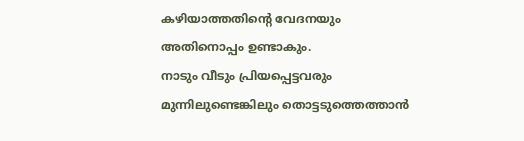കഴിയാത്തതിന്റെ വേദനയും അതിനൊപ്പം ഉണ്ടാകും.
നാടും വീടും പ്രിയപ്പെട്ടവരും മുന്നിലുണ്ടെങ്കിലും തൊട്ടടുത്തെത്താൻ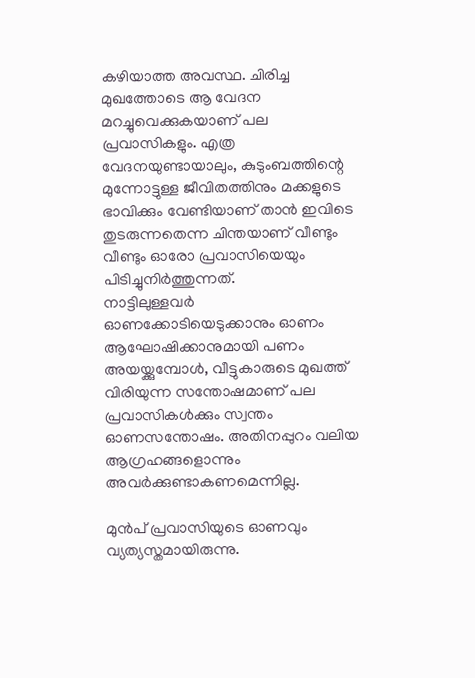കഴിയാത്ത അവസ്ഥ. ചിരിച്ച മുഖത്തോടെ ആ വേദന മറച്ചുവെക്കുകയാണ് പല പ്രവാസികളും. എത്ര വേദനയുണ്ടായാലും, കുടുംബത്തിന്റെ മുന്നോട്ടുള്ള ജീവിതത്തിനും മക്കളുടെ ഭാവിക്കും വേണ്ടിയാണ് താൻ ഇവിടെ തുടരുന്നതെന്ന ചിന്തയാണ് വീണ്ടും വീണ്ടും ഓരോ പ്രവാസിയെയും പിടിച്ചുനിർത്തുന്നത്.
നാട്ടിലുള്ളവർ ഓണക്കോടിയെടുക്കാനും ഓണം ആഘോഷിക്കാനുമായി പണം അയയ്ക്കുമ്പോൾ, വീട്ടുകാരുടെ മുഖത്ത് വിരിയുന്ന സന്തോഷമാണ് പല പ്രവാസികൾക്കും സ്വന്തം ഓണസന്തോഷം. അതിനപ്പുറം വലിയ ആഗ്രഹങ്ങളൊന്നും അവർക്കുണ്ടാകണമെന്നില്ല.

മുൻപ് പ്രവാസിയുടെ ഓണവും വ്യത്യസ്തമായിരുന്നു.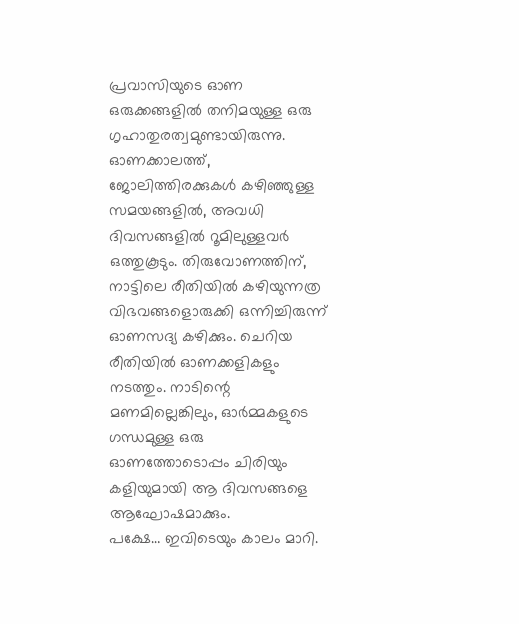പ്രവാസിയുടെ ഓണ ഒരുക്കങ്ങളിൽ തനിമയുള്ള ഒരു ഗൃഹാതുരത്വമുണ്ടായിരുന്നു. ഓണക്കാലത്ത്, ജോലിത്തിരക്കുകൾ കഴിഞ്ഞുള്ള സമയങ്ങളിൽ, അവധി ദിവസങ്ങളിൽ റൂമിലുള്ളവർ ഒത്തുകൂടും. തിരുവോണത്തിന്, നാട്ടിലെ രീതിയിൽ കഴിയുന്നത്ര വിഭവങ്ങളൊരുക്കി ഒന്നിച്ചിരുന്ന് ഓണസദ്യ കഴിക്കും. ചെറിയ രീതിയിൽ ഓണക്കളികളും നടത്തും. നാടിന്റെ മണമില്ലെങ്കിലും, ഓർമ്മകളുടെ ഗന്ധമുള്ള ഒരു ഓണത്തോടൊപ്പം ചിരിയും കളിയുമായി ആ ദിവസങ്ങളെ ആഘോഷമാക്കും.
പക്ഷേ… ഇവിടെയും കാലം മാറി.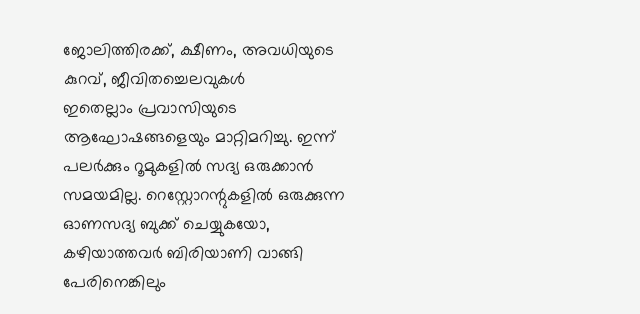ജോലിത്തിരക്ക്, ക്ഷീണം, അവധിയുടെ കുറവ്, ജീവിതച്ചെലവുകൾ
ഇതെല്ലാം പ്രവാസിയുടെ ആഘോഷങ്ങളെയും മാറ്റിമറിച്ചു. ഇന്ന് പലർക്കും റൂമുകളിൽ സദ്യ ഒരുക്കാൻ സമയമില്ല. റെസ്റ്റോറന്റുകളിൽ ഒരുക്കുന്ന ഓണസദ്യ ബുക്ക് ചെയ്യുകയോ, കഴിയാത്തവർ ബിരിയാണി വാങ്ങി പേരിനെങ്കിലും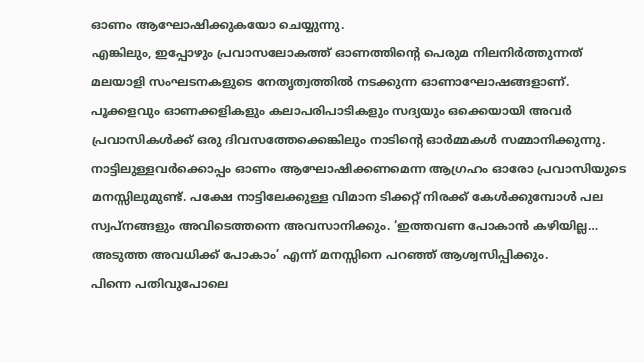ഓണം ആഘോഷിക്കുകയോ ചെയ്യുന്നു.
എങ്കിലും, ഇപ്പോഴും പ്രവാസലോകത്ത് ഓണത്തിന്റെ പെരുമ നിലനിർത്തുന്നത് മലയാളി സംഘടനകളുടെ നേതൃത്വത്തിൽ നടക്കുന്ന ഓണാഘോഷങ്ങളാണ്. പൂക്കളവും ഓണക്കളികളും കലാപരിപാടികളും സദ്യയും ഒക്കെയായി അവർ പ്രവാസികൾക്ക് ഒരു ദിവസത്തേക്കെങ്കിലും നാടിന്റെ ഓർമ്മകൾ സമ്മാനിക്കുന്നു.
നാട്ടിലുള്ളവർക്കൊപ്പം ഓണം ആഘോഷിക്കണമെന്ന ആഗ്രഹം ഓരോ പ്രവാസിയുടെ മനസ്സിലുമുണ്ട്. പക്ഷേ നാട്ടിലേക്കുള്ള വിമാന ടിക്കറ്റ് നിരക്ക് കേൾക്കുമ്പോൾ പല സ്വപ്നങ്ങളും അവിടെത്തന്നെ അവസാനിക്കും. ‘ഇത്തവണ പോകാൻ കഴിയില്ല… അടുത്ത അവധിക്ക് പോകാം’ എന്ന് മനസ്സിനെ പറഞ്ഞ് ആശ്വസിപ്പിക്കും.
പിന്നെ പതിവുപോലെ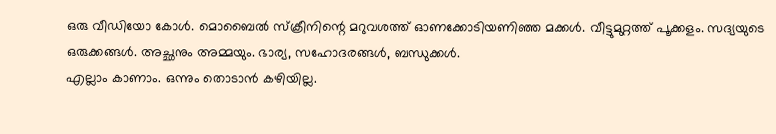ഒരു വീഡിയോ കോൾ. മൊബൈൽ സ്ക്രീനിന്റെ മറുവശത്ത് ഓണക്കോടിയണിഞ്ഞ മക്കൾ. വീട്ടുമുറ്റത്ത് പൂക്കളം. സദ്യയുടെ ഒരുക്കങ്ങൾ. അച്ഛനും അമ്മയും. ഭാര്യ, സഹോദരങ്ങൾ, ബന്ധുക്കൾ.
എല്ലാം കാണാം. ഒന്നും തൊടാൻ കഴിയില്ല.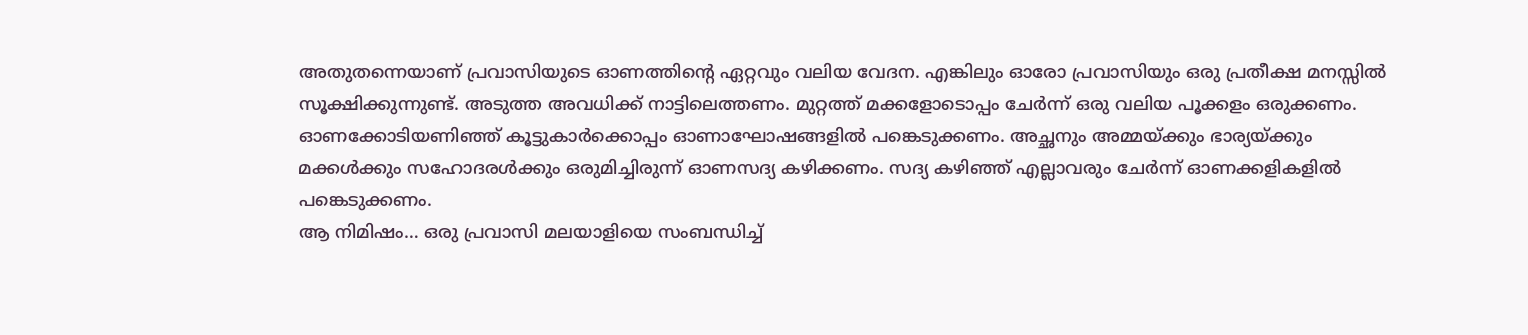അതുതന്നെയാണ് പ്രവാസിയുടെ ഓണത്തിന്റെ ഏറ്റവും വലിയ വേദന. എങ്കിലും ഓരോ പ്രവാസിയും ഒരു പ്രതീക്ഷ മനസ്സിൽ സൂക്ഷിക്കുന്നുണ്ട്. അടുത്ത അവധിക്ക് നാട്ടിലെത്തണം. മുറ്റത്ത് മക്കളോടൊപ്പം ചേർന്ന് ഒരു വലിയ പൂക്കളം ഒരുക്കണം. ഓണക്കോടിയണിഞ്ഞ് കൂട്ടുകാർക്കൊപ്പം ഓണാഘോഷങ്ങളിൽ പങ്കെടുക്കണം. അച്ഛനും അമ്മയ്ക്കും ഭാര്യയ്ക്കും മക്കൾക്കും സഹോദരൾക്കും ഒരുമിച്ചിരുന്ന് ഓണസദ്യ കഴിക്കണം. സദ്യ കഴിഞ്ഞ് എല്ലാവരും ചേർന്ന് ഓണക്കളികളിൽ പങ്കെടുക്കണം.
ആ നിമിഷം… ഒരു പ്രവാസി മലയാളിയെ സംബന്ധിച്ച്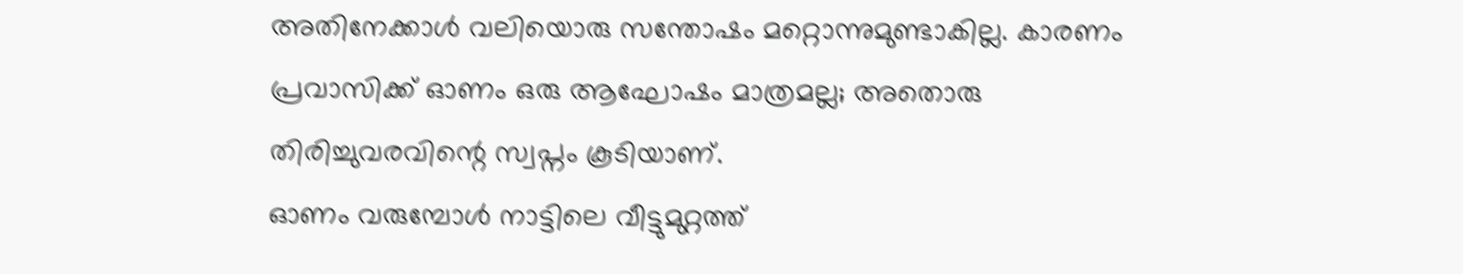അതിനേക്കാൾ വലിയൊരു സന്തോഷം മറ്റൊന്നുമുണ്ടാകില്ല. കാരണം പ്രവാസിക്ക് ഓണം ഒരു ആഘോഷം മാത്രമല്ല; അതൊരു തിരിച്ചുവരവിന്റെ സ്വപ്നം കൂടിയാണ്.
ഓണം വരുമ്പോൾ നാട്ടിലെ വീട്ടുമുറ്റത്ത്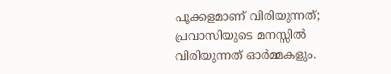പൂക്കളമാണ് വിരിയുന്നത്; പ്രവാസിയുടെ മനസ്സിൽ വിരിയുന്നത് ഓർമ്മകളും.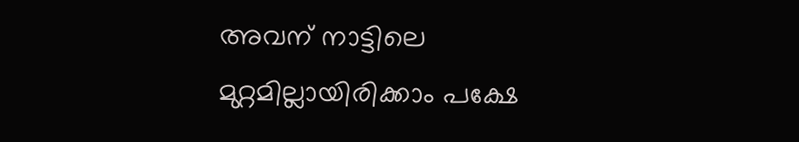അവന് നാട്ടിലെ മുറ്റമില്ലായിരിക്കാം പക്ഷേ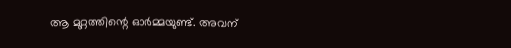ആ മുറ്റത്തിന്റെ ഓർമ്മയുണ്ട്. അവന്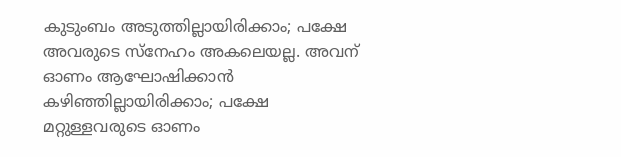കുടുംബം അടുത്തില്ലായിരിക്കാം; പക്ഷേ അവരുടെ സ്നേഹം അകലെയല്ല. അവന് ഓണം ആഘോഷിക്കാൻ കഴിഞ്ഞില്ലായിരിക്കാം; പക്ഷേ മറ്റുള്ളവരുടെ ഓണം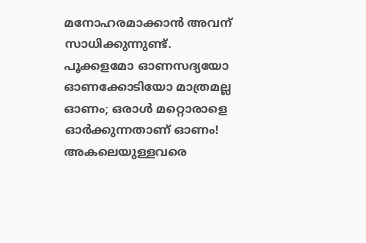മനോഹരമാക്കാൻ അവന് സാധിക്കുന്നുണ്ട്.
പൂക്കളമോ ഓണസദ്യയോ ഓണക്കോടിയോ മാത്രമല്ല ഓണം; ഒരാൾ മറ്റൊരാളെ ഓർക്കുന്നതാണ് ഓണം! അകലെയുള്ളവരെ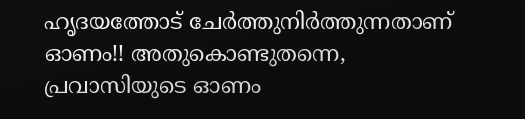ഹൃദയത്തോട് ചേർത്തുനിർത്തുന്നതാണ് ഓണം!! അതുകൊണ്ടുതന്നെ, പ്രവാസിയുടെ ഓണം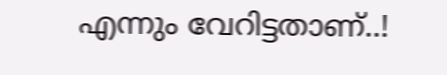എന്നും വേറിട്ടതാണ്..!